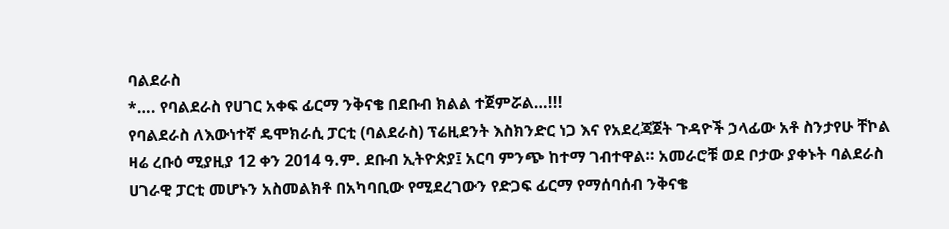ባልደራስ
*…. የባልደራስ የሀገር አቀፍ ፊርማ ንቅናቄ በደቡብ ክልል ተጀምሯል…!!!
የባልደራስ ለእውነተኛ ዴሞክራሲ ፓርቲ (ባልደራስ) ፕሬዚደንት እስክንድር ነጋ እና የአደረጃጀት ጉዳዮች ኃላፊው አቶ ስንታየሁ ቸኮል ዛሬ ረቡዕ ሚያዚያ 12 ቀን 2014 ዓ.ም. ደቡብ ኢትዮጵያ፤ አርባ ምንጭ ከተማ ገብተዋል። አመራሮቹ ወደ ቦታው ያቀኑት ባልደራስ ሀገራዊ ፓርቲ መሆኑን አስመልክቶ በአካባቢው የሚደረገውን የድጋፍ ፊርማ የማሰባሰብ ንቅናቄ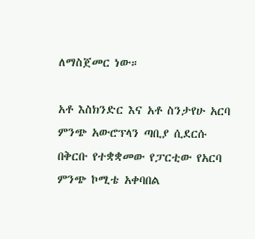ለማስጀመር ነው።

አቶ እስክንድር እና አቶ ስንታየሁ አርባ ምንጭ አውሮፕላን ጣቢያ ሲደርሱ በቅርቡ የተቋቋመው የፓርቲው የአርባ ምንጭ ኮሚቴ አቀባበል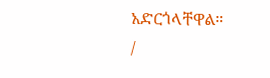አድርጎላቸዋል።
/